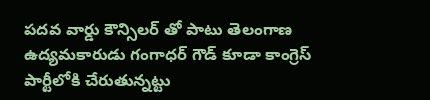పదవ వార్డు కౌన్సిలర్ తో పాటు తెలంగాణ ఉద్యమకారుడు గంగాధర్ గౌడ్ కూడా కాంగ్రెస్ పార్టీలోకి చేరుతున్నట్టు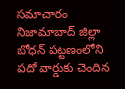సమాచారం
నిజామాబాద్ జిల్లా బోధన్ పట్టణంలోని పదో వార్డుకు చెందిన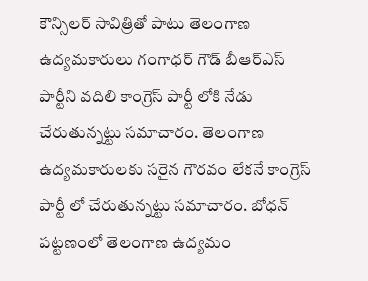కౌన్సిలర్ సావిత్రితో పాటు తెలంగాణ ఉద్యమకారులు గంగాధర్ గౌడ్ బీఆర్ఎస్ పార్టీని వదిలి కాంగ్రెస్ పార్టీ లోకి నేడు చేరుతున్నట్టు సమాచారం. తెలంగాణ ఉద్యమకారులకు సరైన గౌరవం లేకనే కాంగ్రెస్ పార్టీ లో చేరుతున్నట్టు సమాచారం. బోధన్ పట్టణంలో తెలంగాణ ఉద్యమం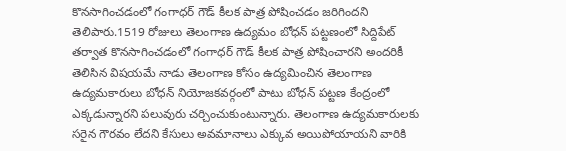కొనసాగించడంలో గంగాధర్ గౌడ్ కీలక పాత్ర పోషించడం జరిగిందని తెలిపారు.1519 రోజులు తెలంగాణ ఉద్యమం బోధన్ పట్టణంలో సిద్దిపేట్ తర్వాత కొనసాగించడంలో గంగాధర్ గౌడ్ కీలక పాత్ర పోషించారని అందరికీ తెలిసిన విషయమే నాడు తెలంగాణ కోసం ఉద్యమించిన తెలంగాణ ఉద్యమకారులు బోధన్ నియోజకవర్గంలో పాటు బోధన్ పట్టణ కేంద్రంలో ఎక్కడున్నారని పలువురు చర్చించుకుంటున్నారు. తెలంగాణ ఉద్యమకారులకు సరైన గౌరవం లేదని కేసులు అవమానాలు ఎక్కువ అయిపోయాయని వారికి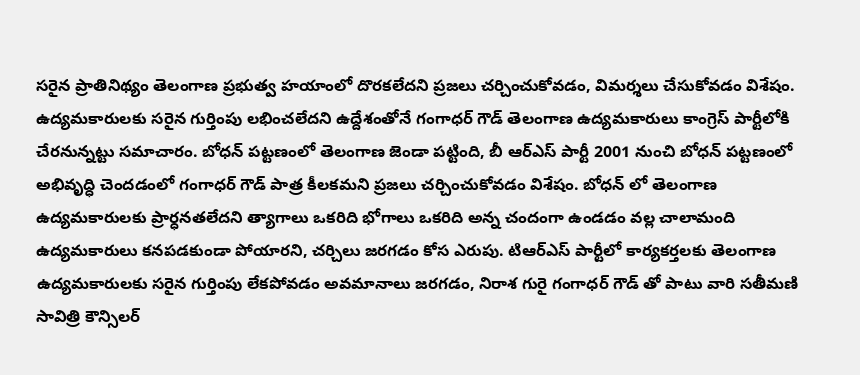సరైన ప్రాతినిథ్యం తెలంగాణ ప్రభుత్వ హయాంలో దొరకలేదని ప్రజలు చర్చించుకోవడం, విమర్శలు చేసుకోవడం విశేషం. ఉద్యమకారులకు సరైన గుర్తింపు లభించలేదని ఉద్దేశంతోనే గంగాధర్ గౌడ్ తెలంగాణ ఉద్యమకారులు కాంగ్రెస్ పార్టీలోకి చేరనున్నట్టు సమాచారం. బోధన్ పట్టణంలో తెలంగాణ జెండా పట్టింది, బీ ఆర్ఎస్ పార్టీ 2001 నుంచి బోధన్ పట్టణంలో అభివృద్ధి చెందడంలో గంగాధర్ గౌడ్ పాత్ర కీలకమని ప్రజలు చర్చించుకోవడం విశేషం. బోధన్ లో తెలంగాణ ఉద్యమకారులకు ప్రార్ధనతలేదని త్యాగాలు ఒకరిది భోగాలు ఒకరిది అన్న చందంగా ఉండడం వల్ల చాలామంది ఉద్యమకారులు కనపడకుండా పోయారని, చర్చిలు జరగడం కోస ఎరుపు. టిఆర్ఎస్ పార్టీలో కార్యకర్తలకు తెలంగాణ ఉద్యమకారులకు సరైన గుర్తింపు లేకపోవడం అవమానాలు జరగడం, నిరాశ గురై గంగాధర్ గౌడ్ తో పాటు వారి సతీమణి సావిత్రి కౌన్సిలర్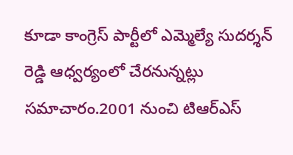కూడా కాంగ్రెస్ పార్టీలో ఎమ్మెల్యే సుదర్శన్ రెడ్డి ఆధ్వర్యంలో చేరనున్నట్లు సమాచారం.2001 నుంచి టిఆర్ఎస్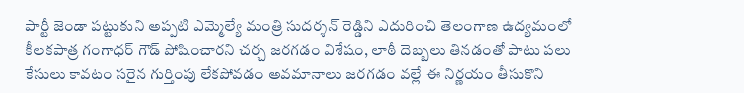పార్టీ జెండా పట్టుకుని అప్పటి ఎమ్మెల్యే మంత్రి సుదర్శన్ రెడ్డిని ఎదురించి తెలంగాణ ఉద్యమంలో కీలకపాత్ర గంగాధర్ గౌడ్ పోషించారని చర్చ జరగడం విశేషం, లాఠీ దెబ్బలు తినడంతో పాటు పలు కేసులు కావటం సరైన గుర్తింపు లేకపోవడం అవమానాలు జరగడం వల్లే ఈ నిర్ణయం తీసుకొని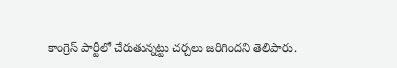కాంగ్రెస్ పార్టీలో చేరుతున్నట్టు చర్చలు జరిగిందని తెలిపారు.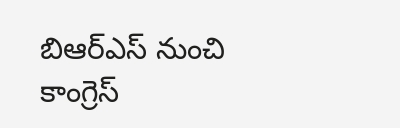బిఆర్ఎస్ నుంచి కాంగ్రెస్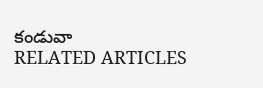కండువా
RELATED ARTICLES